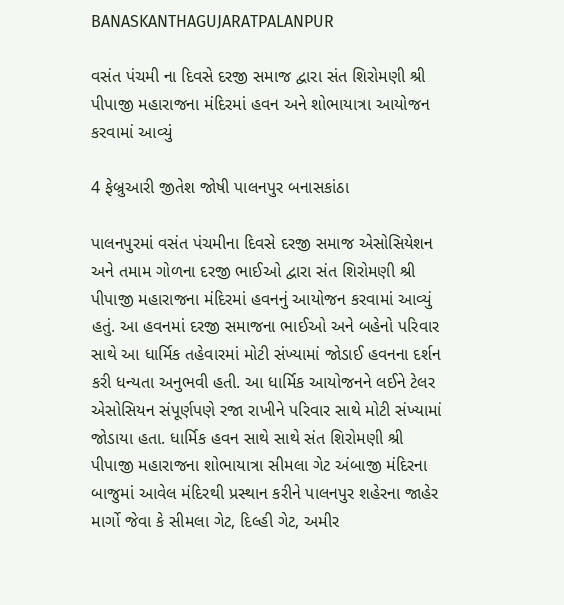BANASKANTHAGUJARATPALANPUR

વસંત પંચમી ના દિવસે દરજી સમાજ દ્વારા સંત શિરોમણી શ્રી પીપાજી મહારાજના મંદિરમાં હવન અને શોભાયાત્રા આયોજન કરવામાં આવ્યું

4 ફેબ્રુઆરી જીતેશ જોષી પાલનપુર બનાસકાંઠા

પાલનપુરમાં વસંત પંચમીના દિવસે દરજી સમાજ એસોસિયેશન અને તમામ ગોળના દરજી ભાઈઓ દ્વારા સંત શિરોમણી શ્રી પીપાજી મહારાજના મંદિરમાં હવનનું આયોજન કરવામાં આવ્યું હતું. આ હવનમાં દરજી સમાજના ભાઈઓ અને બહેનો પરિવાર સાથે આ ધાર્મિક તહેવારમાં મોટી સંખ્યામાં જોડાઈ હવનના દર્શન કરી ધન્યતા અનુભવી હતી. આ ધાર્મિક આયોજનને લઈને ટેલર એસોસિયન સંપૂર્ણપણે રજા રાખીને પરિવાર સાથે મોટી સંખ્યામાં જોડાયા હતા. ધાર્મિક હવન સાથે સાથે સંત શિરોમણી શ્રી પીપાજી મહારાજના શોભાયાત્રા સીમલા ગેટ અંબાજી મંદિરના બાજુમાં આવેલ મંદિરથી પ્રસ્થાન કરીને પાલનપુર શહેરના જાહેર માર્ગો જેવા કે સીમલા ગેટ, દિલ્હી ગેટ, અમીર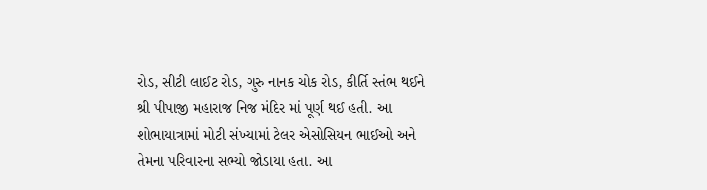રોડ, સીટી લાઈટ રોડ, ગુરુ નાનક ચોક રોડ, કીર્તિ સ્તંભ થઈને શ્રી પીપાજી મહારાજ નિજ મંદિર માં પૂર્ણ થઈ હતી. આ શોભાયાત્રામાં મોટી સંખ્યામાં ટેલર એસોસિયન ભાઈઓ અને તેમના પરિવારના સભ્યો જોડાયા હતા. આ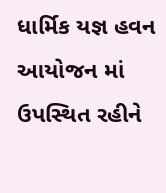ધાર્મિક યજ્ઞ હવન આયોજન માં ઉપસ્થિત રહીને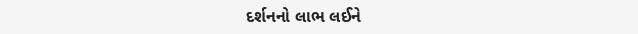દર્શનનો લાભ લઈને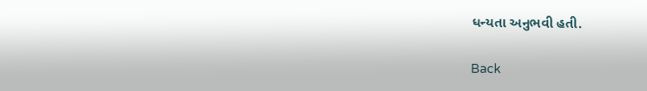ધન્યતા અનુભવી હતી.

Back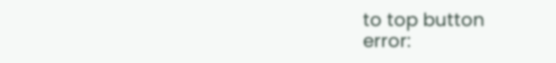to top button
error: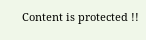Content is protected !!